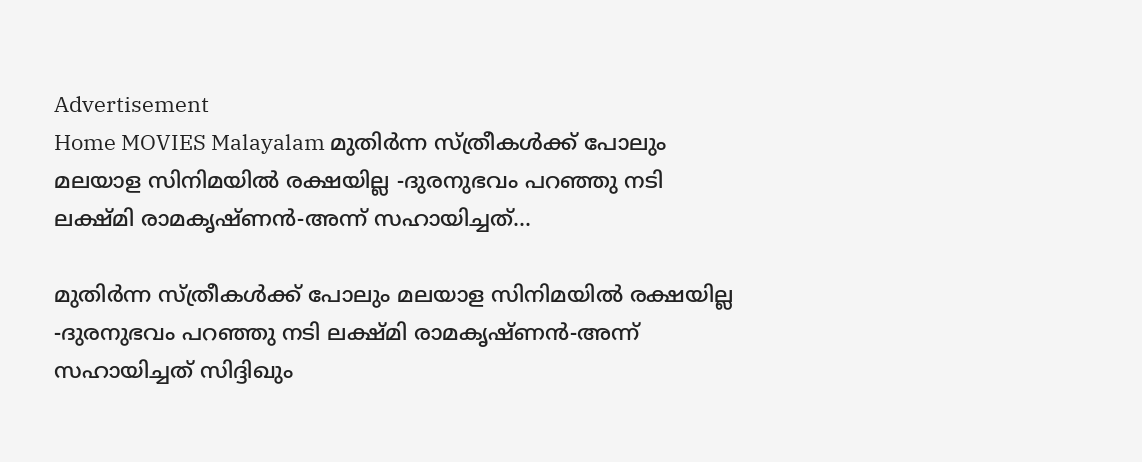Advertisement
Home MOVIES Malayalam മുതിർന്ന സ്ത്രീകൾക്ക് പോലും മലയാള സിനിമയിൽ രക്ഷയില്ല -ദുരനുഭവം പറഞ്ഞു നടി ലക്ഷ്മി രാമകൃഷ്ണൻ-അന്ന് സഹായിച്ചത്...

മുതിർന്ന സ്ത്രീകൾക്ക് പോലും മലയാള സിനിമയിൽ രക്ഷയില്ല -ദുരനുഭവം പറഞ്ഞു നടി ലക്ഷ്മി രാമകൃഷ്ണൻ-അന്ന് സഹായിച്ചത് സിദ്ദിഖും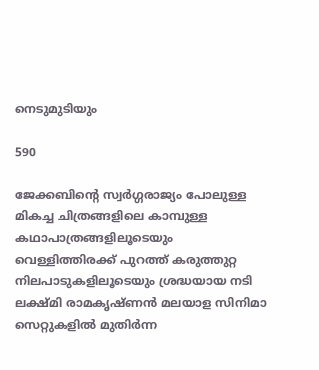നെടുമുടിയും

590

ജേക്കബിന്റെ സ്വർഗ്ഗരാജ്യം പോലുള്ള മികച്ച ചിത്രങ്ങളിലെ കാമ്പുള്ള കഥാപാത്രങ്ങളിലൂടെയും വെള്ളിത്തിരക്ക് പുറത്ത് കരുത്തുറ്റ നിലപാടുകളിലൂടെയും ശ്രദ്ധയായ നടി ലക്ഷ്മി രാമകൃഷ്ണൻ മലയാള സിനിമാ സെറ്റുകളിൽ മുതിർന്ന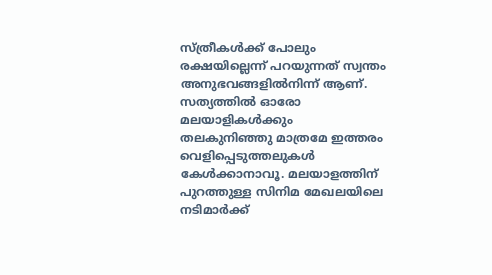സ്ത്രീകൾക്ക് പോലും രക്ഷയില്ലെന്ന് പറയുന്നത് സ്വന്തം അനുഭവങ്ങളിൽനിന്ന് ആണ്. സത്യത്തിൽ ഓരോ മലയാളികൾക്കും തലകുനിഞ്ഞു മാത്രമേ ഇത്തരം വെളിപ്പെടുത്തലുകൾ കേൾക്കാനാവൂ. മലയാളത്തിന് പുറത്തുള്ള സിനിമ മേഖലയിലെ നടിമാർക്ക്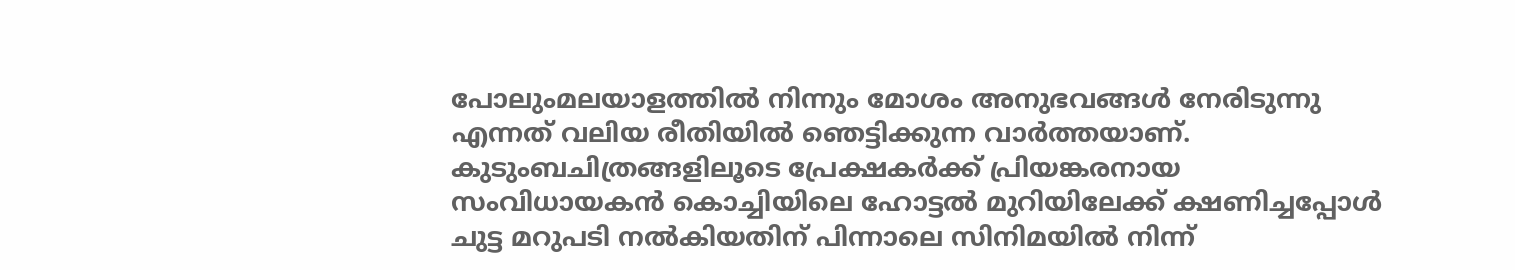പോലുംമലയാളത്തിൽ നിന്നും മോശം അനുഭവങ്ങൾ നേരിടുന്നു എന്നത് വലിയ രീതിയിൽ ഞെട്ടിക്കുന്ന വാർത്തയാണ്. കുടുംബചിത്രങ്ങളിലൂടെ പ്രേക്ഷകർക്ക് പ്രിയങ്കരനായ സംവിധായകൻ കൊച്ചിയിലെ ഹോട്ടൽ മുറിയിലേക്ക് ക്ഷണിച്ചപ്പോൾ ചുട്ട മറുപടി നൽകിയതിന് പിന്നാലെ സിനിമയിൽ നിന്ന്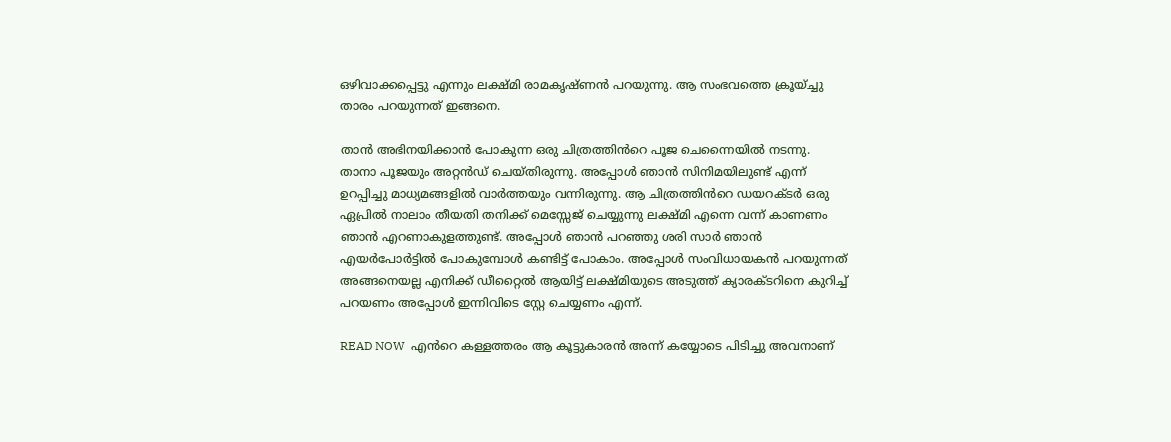ഒഴിവാക്കപ്പെട്ടു എന്നും ലക്ഷ്മി രാമകൃഷ്ണൻ പറയുന്നു. ആ സംഭവത്തെ ക്രൂയ്‌ച്ചു താരം പറയുന്നത് ഇങ്ങനെ.

താൻ അഭിനയിക്കാൻ പോകുന്ന ഒരു ചിത്രത്തിൻറെ പൂജ ചെന്നൈയിൽ നടന്നു. താനാ പൂജയും അറ്റൻഡ് ചെയ്തിരുന്നു. അപ്പോൾ ഞാൻ സിനിമയിലുണ്ട് എന്ന് ഉറപ്പിച്ചു മാധ്യമങ്ങളിൽ വാർത്തയും വന്നിരുന്നു. ആ ചിത്രത്തിൻറെ ഡയറക്ടർ ഒരു ഏപ്രിൽ നാലാം തീയതി തനിക്ക് മെസ്സേജ് ചെയ്യുന്നു ലക്ഷ്മി എന്നെ വന്ന് കാണണം ഞാൻ എറണാകുളത്തുണ്ട്. അപ്പോൾ ഞാൻ പറഞ്ഞു ശരി സാർ ഞാൻ എയർപോർട്ടിൽ പോകുമ്പോൾ കണ്ടിട്ട് പോകാം. അപ്പോൾ സംവിധായകൻ പറയുന്നത് അങ്ങനെയല്ല എനിക്ക് ഡീറ്റൈൽ ആയിട്ട് ലക്ഷ്മിയുടെ അടുത്ത് ക്യാരക്ടറിനെ കുറിച്ച് പറയണം അപ്പോൾ ഇന്നിവിടെ സ്റ്റേ ചെയ്യണം എന്ന്.

READ NOW  എൻറെ കള്ളത്തരം ആ കൂട്ടുകാരൻ അന്ന് കയ്യോടെ പിടിച്ചു അവനാണ്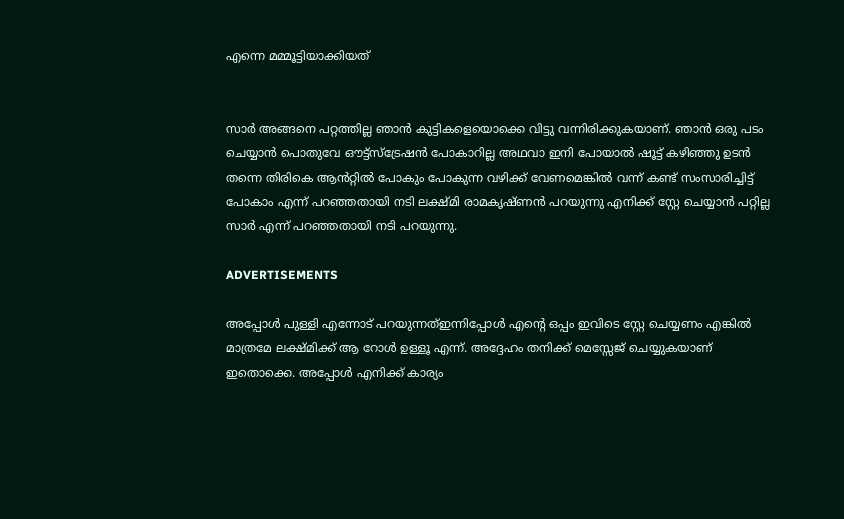എന്നെ മമ്മൂട്ടിയാക്കിയത്


സാർ അങ്ങനെ പറ്റത്തില്ല ഞാൻ കുട്ടികളെയൊക്കെ വിട്ടു വന്നിരിക്കുകയാണ്. ഞാൻ ഒരു പടം ചെയ്യാൻ പൊതുവേ ഔട്ട്സ്ട്രേഷൻ പോകാറില്ല അഥവാ ഇനി പോയാൽ ഷൂട്ട് കഴിഞ്ഞു ഉടൻ തന്നെ തിരികെ ആൻറ്റിൽ പോകും പോകുന്ന വഴിക്ക് വേണമെങ്കിൽ വന്ന് കണ്ട് സംസാരിച്ചിട്ട് പോകാം എന്ന് പറഞ്ഞതായി നടി ലക്ഷ്മി രാമകൃഷ്ണൻ പറയുന്നു എനിക്ക് സ്റ്റേ ചെയ്യാൻ പറ്റില്ല സാർ എന്ന് പറഞ്ഞതായി നടി പറയുന്നു.

ADVERTISEMENTS

അപ്പോൾ പുള്ളി എന്നോട് പറയുന്നത്ഇന്നിപ്പോൾ എന്റെ ഒപ്പം ഇവിടെ സ്റ്റേ ചെയ്യണം എങ്കിൽ മാത്രമേ ലക്ഷ്മിക്ക് ആ റോൾ ഉള്ളൂ എന്ന്. അദ്ദേഹം തനിക്ക് മെസ്സേജ് ചെയ്യുകയാണ് ഇതൊക്കെ. അപ്പോൾ എനിക്ക് കാര്യം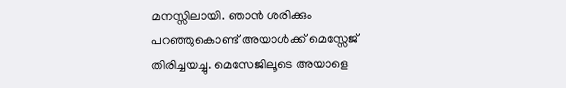മനസ്സിലായി. ഞാൻ ശരിക്കും പറഞ്ഞുകൊണ്ട് അയാൾക്ക് മെസ്സേജ് തിരിച്ചയച്ചു. മെസേജിലൂടെ അയാളെ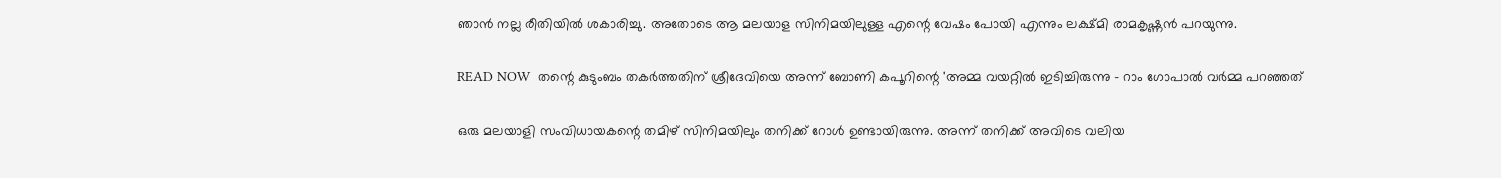ഞാൻ നല്ല രീതിയിൽ ശകാരിച്ചു. അതോടെ ആ മലയാള സിനിമയിലുള്ള എന്റെ വേഷം പോയി എന്നും ലക്ഷ്മി രാമകൃഷ്ണൻ പറയുന്നു.

READ NOW  തന്റെ കുടുംബം തകർത്തതിന് ശ്രീദേവിയെ അന്ന് ബോണി കപൂറിന്റെ 'അമ്മ വയറ്റിൽ ഇടിച്ചിരുന്നു - റാം ഗോപാൽ വർമ്മ പറഞ്ഞത്

ഒരു മലയാളി സംവിധായകന്റെ തമിഴ് സിനിമയിലും തനിക്ക് റോൾ ഉണ്ടായിരുന്നു. അന്ന് തനിക്ക് അവിടെ വലിയ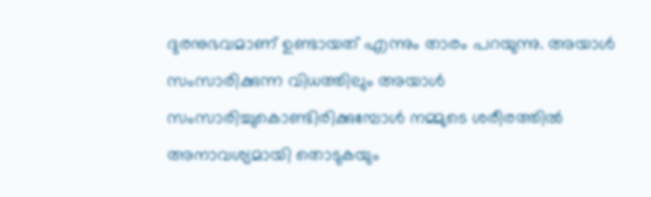ദുരനുഭവമാണ് ഉണ്ടായത് എന്നും താരം പറയുന്നു. അയാൾ സംസാരിക്കുന്ന വിധത്തിലും അയാൾ സംസാരിച്ചുകൊണ്ടിരിക്കുമ്പോൾ നമ്മുടെ ശരീരത്തിൽ അനാവശ്യമായി തൊടുകയും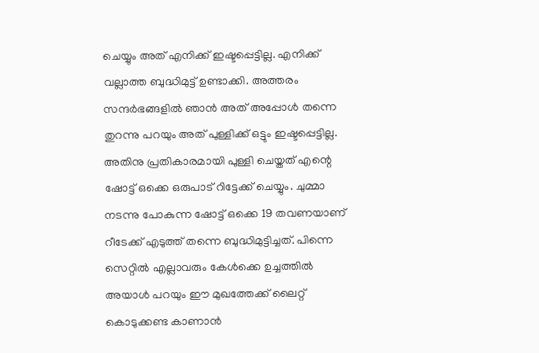ചെയ്യും അത് എനിക്ക് ഇഷ്ടപ്പെട്ടില്ല. എനിക്ക് വല്ലാത്ത ബുദ്ധിമുട്ട് ഉണ്ടാക്കി. അത്തരം സന്ദർഭങ്ങളിൽ ഞാൻ അത് അപ്പോൾ തന്നെ തുറന്നു പറയും അത് പുള്ളിക്ക് ഒട്ടും ഇഷ്ടപ്പെട്ടില്ല. അതിനു പ്രതികാരമായി പുള്ളി ചെയ്തത് എന്റെ ഷോട്ട് ഒക്കെ ഒരുപാട് റിട്ടേക്ക് ചെയ്യും. ചുമ്മാ നടന്നു പോകുന്ന ഷോട്ട് ഒക്കെ 19 തവണയാണ് റീടേക്ക് എടുത്ത് തന്നെ ബുദ്ധിമുട്ടിച്ചത്. പിന്നെ സെറ്റിൽ എല്ലാവരും കേൾക്കെ ഉച്ചത്തിൽ അയാൾ പറയും ഈ മുഖത്തേക്ക് ലൈറ്റ് കൊടുക്കണ്ട കാണാൻ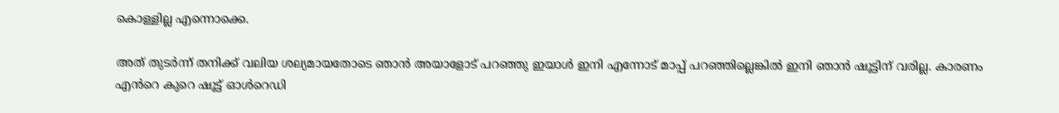കൊള്ളില്ല എന്നൊക്കെ.

അത് തുടർന്ന് തനിക്ക് വലിയ ശല്യമായതോടെ ഞാൻ അയാളോട് പറഞ്ഞു ഇയാൾ ഇനി എന്നോട് മാപ്പ് പറഞ്ഞില്ലെങ്കിൽ ഇനി ഞാൻ ഷൂട്ടിന് വരില്ല. കാരണം എൻറെ കുറെ ഷൂട്ട് ഓൾറെഡി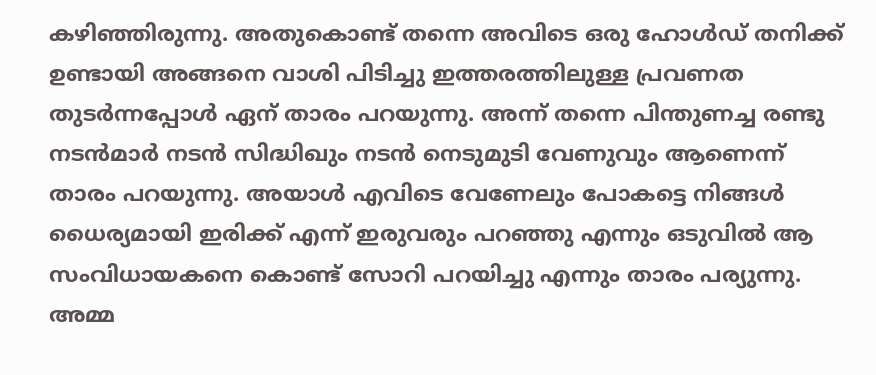കഴിഞ്ഞിരുന്നു. അതുകൊണ്ട് തന്നെ അവിടെ ഒരു ഹോൾഡ് തനിക്ക് ഉണ്ടായി അങ്ങനെ വാശി പിടിച്ചു ഇത്തരത്തിലുള്ള പ്രവണത തുടർന്നപ്പോൾ ഏന് താരം പറയുന്നു. അന്ന് തന്നെ പിന്തുണച്ച രണ്ടു നടൻമാർ നടൻ സിദ്ധിഖും നടൻ നെടുമുടി വേണുവും ആണെന്ന് താരം പറയുന്നു. അയാൾ എവിടെ വേണേലും പോകട്ടെ നിങ്ങൾ ധൈര്യമായി ഇരിക്ക് എന്ന് ഇരുവരും പറഞ്ഞു എന്നും ഒടുവിൽ ആ സംവിധായകനെ കൊണ്ട് സോറി പറയിച്ചു എന്നും താരം പര്യുന്നു. അമ്മ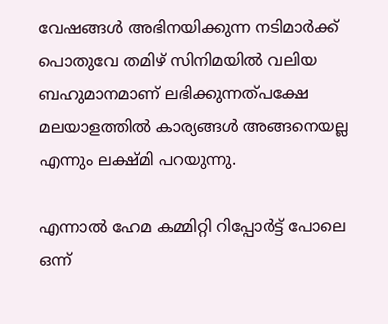വേഷങ്ങൾ അഭിനയിക്കുന്ന നടിമാർക്ക് പൊതുവേ തമിഴ് സിനിമയിൽ വലിയ ബഹുമാനമാണ് ലഭിക്കുന്നത്പക്ഷേ മലയാളത്തിൽ കാര്യങ്ങൾ അങ്ങനെയല്ല എന്നും ലക്ഷ്മി പറയുന്നു.

എന്നാൽ ഹേമ കമ്മിറ്റി റിപ്പോർട്ട് പോലെ ഒന്ന്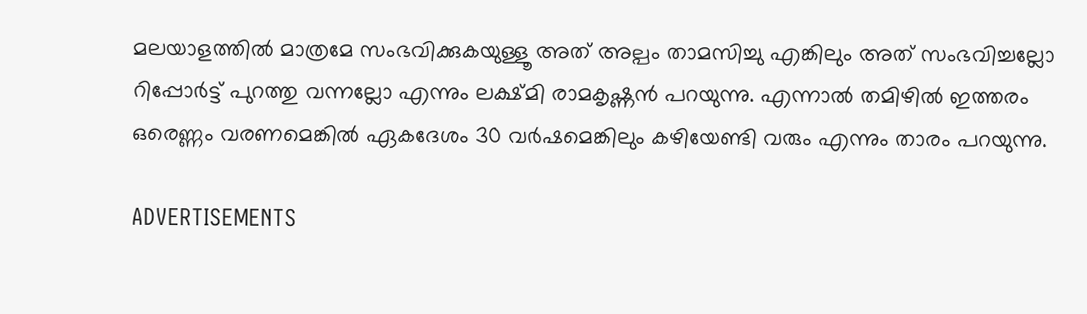മലയാളത്തിൽ മാത്രമേ സംഭവിക്കുകയുള്ളൂ അത് അല്പം താമസിച്ചു എങ്കിലും അത് സംഭവിച്ചല്ലോ റിപ്പോർട്ട് പുറത്തു വന്നല്ലോ എന്നും ലക്ഷ്മി രാമകൃഷ്ണൻ പറയുന്നു. എന്നാൽ തമിഴിൽ ഇത്തരം ഒരെണ്ണം വരണമെങ്കിൽ ഏകദേശം 30 വർഷമെങ്കിലും കഴിയേണ്ടി വരും എന്നും താരം പറയുന്നു.

ADVERTISEMENTS